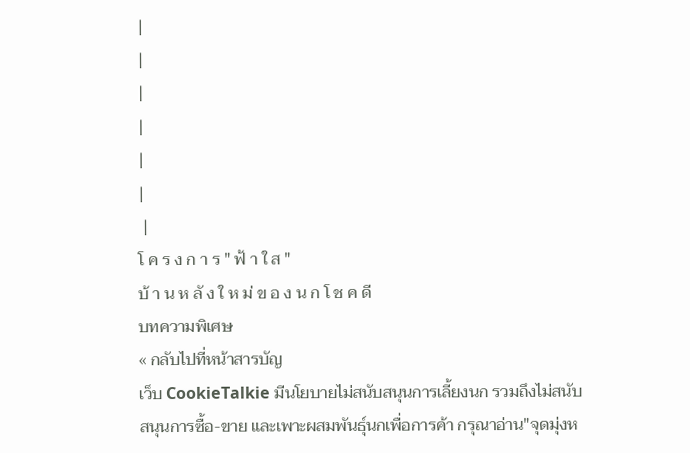|
|
|
|
|
|
 |
โ ค ร ง ก า ร " ฟ้ า ใ ส "
บ้ า น ห ลั ง ใ ห ม่ ข อ ง น ก โ ช ค ดี
บทความพิเศษ
« กลับไปที่หน้าสารบัญ
เว็บ CookieTalkie มีนโยบายไม่สนับสนุนการเลี้ยงนก รวมถึงไม่สนับสนุนการซื้อ-ขาย และเพาะผสมพันธุ์นกเพื่อการค้า กรุณาอ่าน"จุดมุ่งห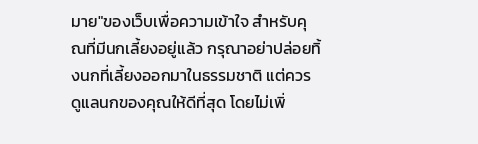มาย"ของเว็บเพื่อความเข้าใจ สำหรับคุณที่มีนกเลี้ยงอยู่แล้ว กรุณาอย่าปล่อยทิ้งนกที่เลี้ยงออกมาในธรรมชาติ แต่ควรดูแลนกของคุณให้ดีที่สุด โดยไม่เพิ่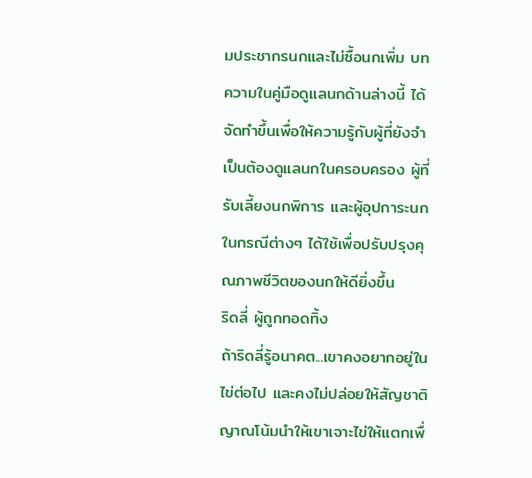มประชากรนกและไม่ซื้อนกเพิ่ม บทความในคู่มือดูแลนกด้านล่างนี้ ได้จัดทำขึ้นเพื่อให้ความรู้กับผู้ที่ยังจำเป็นต้องดูแลนกในครอบครอง ผู้ที่รับเลี้ยงนกพิการ และผู้อุปการะนกในกรณีต่างๆ ได้ใช้เพื่อปรับปรุงคุณภาพชีวิตของนกให้ดียิ่งขึ้น
ริดลี่ ผู้ถูกทอดทิ้ง
ถ้าริดลี่รู้อนาคต...เขาคงอยากอยู่ในไข่ต่อไป และคงไม่ปล่อยให้สัญชาติญาณโน้มนำให้เขาเจาะไข่ให้แตกเพื่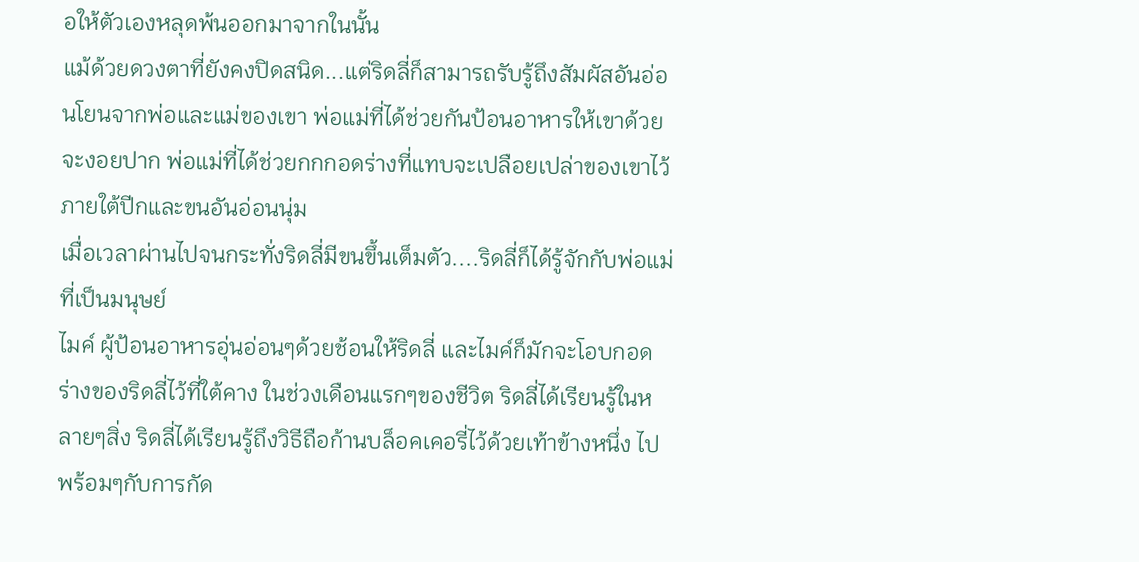อให้ตัวเองหลุดพ้นออกมาจากในนั้น
แม้ด้วยดวงตาที่ยังคงปิดสนิด...แต่ริดลี่ก็สามารถรับรู้ถึงสัมผัสอันอ่อนโยนจากพ่อและแม่ของเขา พ่อแม่ที่ได้ช่วยกันป้อนอาหารให้เขาด้วยจะงอยปาก พ่อแม่ที่ได้ช่วยกกกอดร่างที่แทบจะเปลือยเปล่าของเขาไว้ ภายใต้ปีกและขนอันอ่อนนุ่ม
เมื่อเวลาผ่านไปจนกระทั่งริดลี่มีขนขึ้นเต็มตัว....ริดลี่ก็ได้รู้จักกับพ่อแม่ที่เป็นมนุษย์
ไมค์ ผู้ป้อนอาหารอุ่นอ่อนๆด้วยช้อนให้ริดลี่ และไมค์ก็มักจะโอบกอดร่างของริดลี่ไว้ที่ใต้คาง ในช่วงเดือนแรกๆของชีวิต ริดลี่ได้เรียนรู้ในหลายๆสิ่ง ริดลี่ได้เรียนรู้ถึงวิธีถือก้านบล็อคเคอรี่ไว้ด้วยเท้าข้างหนึ่ง ไปพร้อมๆกับการกัด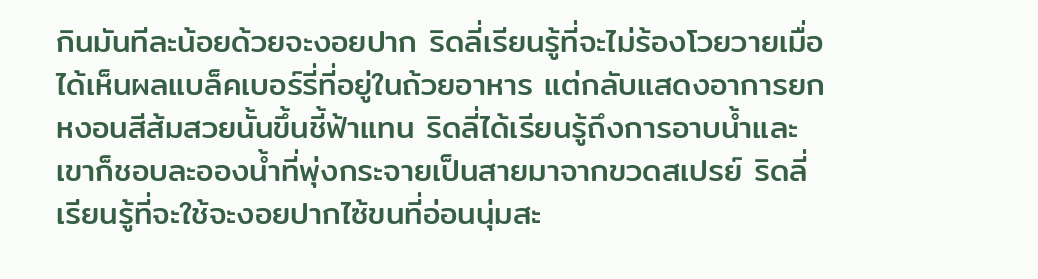กินมันทีละน้อยด้วยจะงอยปาก ริดลี่เรียนรู้ที่จะไม่ร้องโวยวายเมื่อได้เห็นผลแบล็คเบอร์รี่ที่อยู่ในถ้วยอาหาร แต่กลับแสดงอาการยกหงอนสีส้มสวยนั้นขึ้นชี้ฟ้าแทน ริดลี่ได้เรียนรู้ถึงการอาบน้ำและเขาก็ชอบละอองน้ำที่พุ่งกระจายเป็นสายมาจากขวดสเปรย์ ริดลี่เรียนรู้ที่จะใช้จะงอยปากไซ้ขนที่อ่อนนุ่มสะ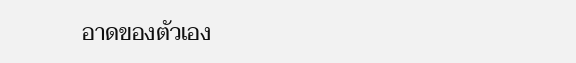อาดของตัวเอง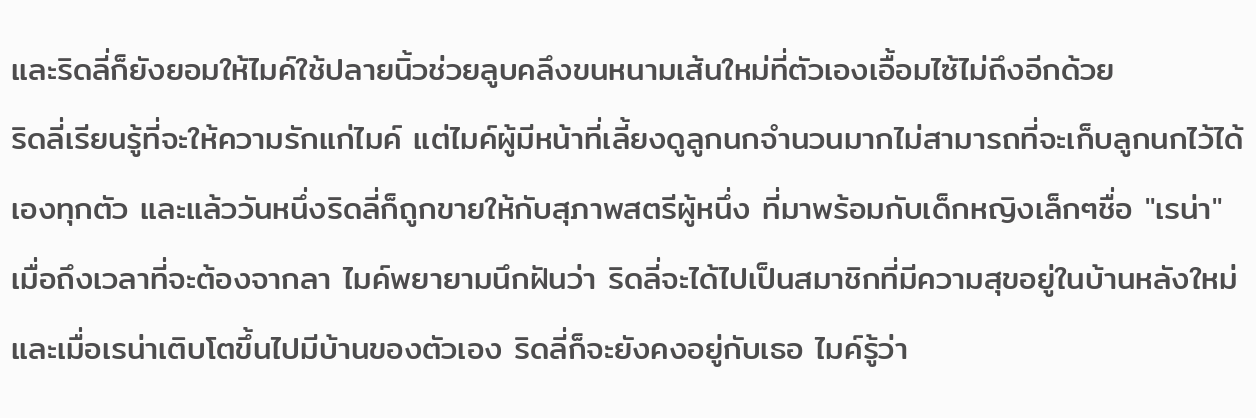และริดลี่ก็ยังยอมให้ไมค์ใช้ปลายนิ้วช่วยลูบคลึงขนหนามเส้นใหม่ที่ตัวเองเอื้อมไซ้ไม่ถึงอีกด้วย
ริดลี่เรียนรู้ที่จะให้ความรักแก่ไมค์ แต่ไมค์ผู้มีหน้าที่เลี้ยงดูลูกนกจำนวนมากไม่สามารถที่จะเก็บลูกนกไว้ได้เองทุกตัว และแล้ววันหนึ่งริดลี่ก็ถูกขายให้กับสุภาพสตรีผู้หนึ่ง ที่มาพร้อมกับเด็กหญิงเล็กๆชื่อ "เรน่า"
เมื่อถึงเวลาที่จะต้องจากลา ไมค์พยายามนึกฝันว่า ริดลี่จะได้ไปเป็นสมาชิกที่มีความสุขอยู่ในบ้านหลังใหม่ และเมื่อเรน่าเติบโตขึ้นไปมีบ้านของตัวเอง ริดลี่ก็จะยังคงอยู่กับเธอ ไมค์รู้ว่า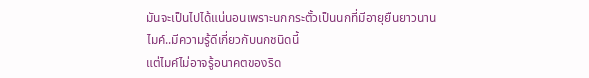มันจะเป็นไปได้แน่นอนเพราะนกกระตั้วเป็นนกที่มีอายุยืนยาวนาน
ไมค์..มีความรู้ดีเกี่ยวกับนกชนิดนี้
แต่ไมค์ไม่อาจรู้อนาคตของริด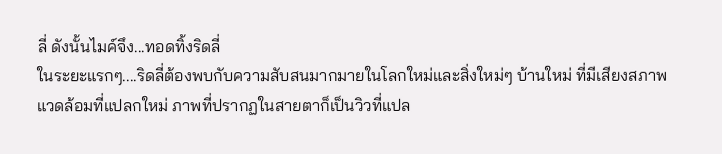ลี่ ดังนั้นไมค์จึง...ทอดทิ้งริดลี่
ในระยะแรกๆ....ริดลี่ต้องพบกับความสับสนมากมายในโลกใหม่และสิ่งใหม่ๆ บ้านใหม่ ที่มีเสียงสภาพแวดล้อมที่แปลกใหม่ ภาพที่ปรากฏในสายตาก็เป็นวิวที่แปล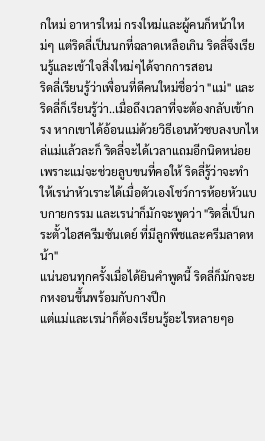กใหม่ อาหารใหม่ กรงใหม่และผู้คนก็หน้าใหม่ๆ แต่ริดลี่เป็นนกที่ฉลาดเหลือเกิน ริดลี่จึงเรียนรู้และเข้าใจสิ่งใหม่ๆได้จากการสอน
ริดลี่เรียนรู้ว่าเพื่อนที่ดีคนใหม่ชื่อว่า "แม่" และริดลี่ก็เรียนรู้ว่า..เมื่อถึงเวลาที่จะต้องกลับเข้ากรง หากเขาได้อ้อนแม่ด้วยวิธีเอนหัวซบลงบกไหล่แม่แล้วละก็ ริดลี่จะได้เวลาแถมอีกนิดหน่อยเพราะแม่จะช่วยลูบขนที่คอให้ ริดลี่รู้ว่าจะทำให้เรน่าหัวเราะได้เมื่อตัวเองโชว์การห้อยหัวแบบกายกรรม และเรน่าก็มักจะพูดว่า "ริดลี่เป็นกระตั้วไอสครีมซันเดย์ ที่มีลูกพีชและครีมลาดหน้า"
แน่นอนทุกครั้งเมื่อได้ยินคำพูดนี้ ริดลี่ก็มักจะยกหงอนขึ้นพร้อมกับกางปีก
แต่แม่และเรน่าก็ต้องเรียนรู้อะไรหลายๆอ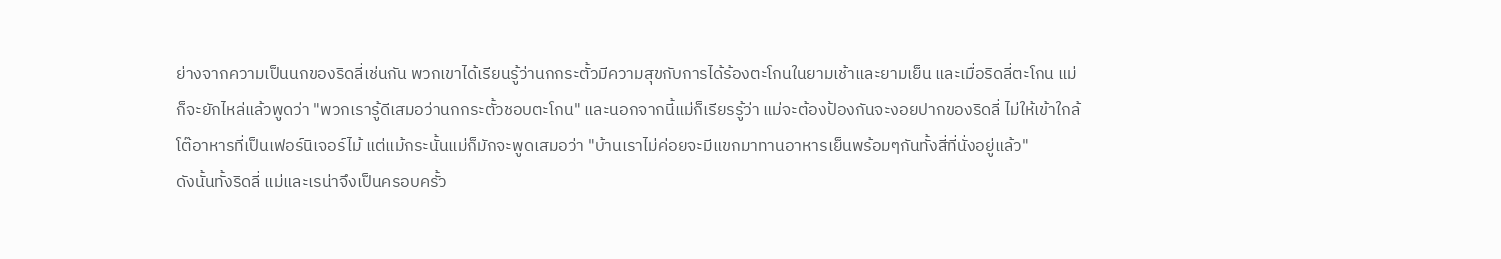ย่างจากความเป็นนกของริดลี่เช่นกัน พวกเขาได้เรียนรู้ว่านกกระตั้วมีความสุขกับการได้ร้องตะโกนในยามเช้าและยามเย็น และเมื่อริดลี่ตะโกน แม่ก็จะยักไหล่แล้วพูดว่า "พวกเรารู้ดีเสมอว่านกกระตั้วชอบตะโกน" และนอกจากนี้แม่ก็เรียรรู้ว่า แม่จะต้องป้องกันจะงอยปากของริดลี่ ไม่ให้เข้าใกล้โต๊อาหารที่เป็นเฟอร์นิเจอร์ไม้ แต่แม้กระนั้นแม่ก็มักจะพูดเสมอว่า "บ้านเราไม่ค่อยจะมีแขกมาทานอาหารเย็นพร้อมๆกันทั้งสี่ที่นั่งอยู่แล้ว"
ดังนั้นทั้งริดลี่ แม่และเรน่าจึงเป็นครอบครั้ว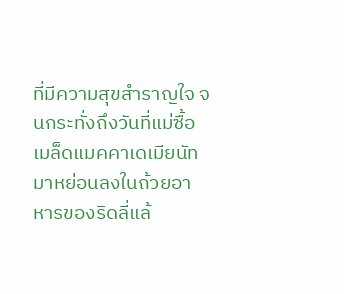ที่มีความสุขสำราญใจ จนกระทั่งถึงวันที่แม่ซื้อเมล็ดแมคคาเดเมียนัทมาหย่อนลงในถ้วยอาหารของริดลี่แล้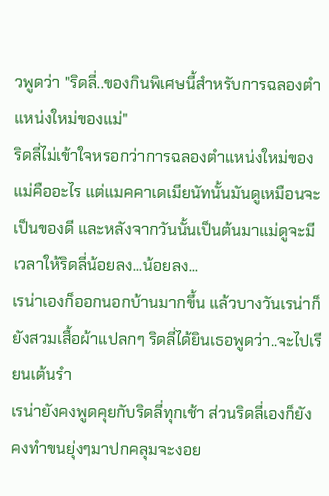วพูดว่า "ริดลี่..ของกินพิเศษนี้สำหรับการฉลองตำแหน่งใหม่ของแม่"
ริดลี่ไม่เข้าใจหรอกว่าการฉลองตำแหน่งใหม่ของแม่คืออะไร แต่แมคคาเดเมียนัทนั้นมันดูเหมือนจะเป็นของดี และหลังจากวันนั้นเป็นต้นมาแม่ดูจะมีเวลาให้ริดลี่น้อยลง...น้อยลง...
เรน่าเองก็ออกนอกบ้านมากขึ้น แล้วบางวันเรน่าก็ยังสวมเสื้อผ้าแปลกๆ ริดลี่ได้ยินเธอพูดว่า..จะไปเรียนเต้นรำ
เรน่ายังคงพูดคุยกับริดลี่ทุกเช้า ส่วนริดลี่เองก็ยังคงทำขนยุ่งๆมาปกคลุมจะงอย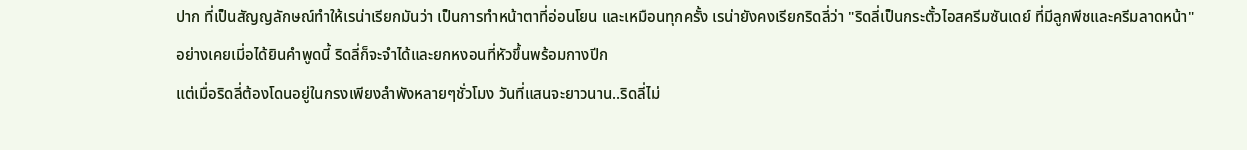ปาก ที่เป็นสัญญลักษณ์ทำให้เรน่าเรียกมันว่า เป็นการทำหน้าตาที่อ่อนโยน และเหมือนทุกครั้ง เรน่ายังคงเรียกริดลี่ว่า "ริดลี่เป็นกระตั้วไอสครีมซันเดย์ ที่มีลูกพีชและครีมลาดหน้า"
อย่างเคยเมี่อได้ยินคำพูดนี้ ริดลี่ก็จะจำได้และยกหงอนที่หัวขึ้นพร้อมกางปีก
แต่เมื่อริดลี่ต้องโดนอยู่ในกรงเพียงลำพังหลายๆชั่วโมง วันที่แสนจะยาวนาน..ริดลี่ไม่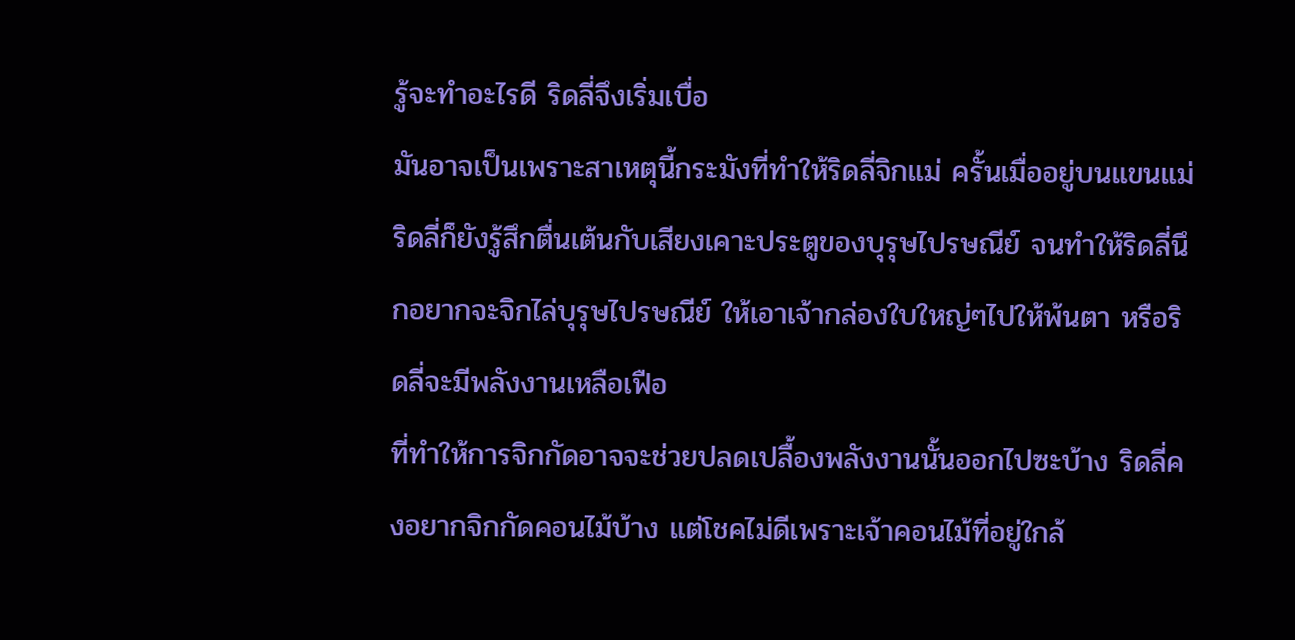รู้จะทำอะไรดี ริดลี่จึงเริ่มเบื่อ
มันอาจเป็นเพราะสาเหตุนี้กระมังที่ทำให้ริดลี่จิกแม่ ครั้นเมื่ออยู่บนแขนแม่ ริดลี่ก็ยังรู้สึกตื่นเต้นกับเสียงเคาะประตูของบุรุษไปรษณีย์ จนทำให้ริดลี่นึกอยากจะจิกไล่บุรุษไปรษณีย์ ให้เอาเจ้ากล่องใบใหญ่ๆไปให้พ้นตา หรือริดลี่จะมีพลังงานเหลือเฟือ
ที่ทำให้การจิกกัดอาจจะช่วยปลดเปลื้องพลังงานนั้นออกไปซะบ้าง ริดลี่คงอยากจิกกัดคอนไม้บ้าง แต่โชคไม่ดีเพราะเจ้าคอนไม้ที่อยู่ใกล้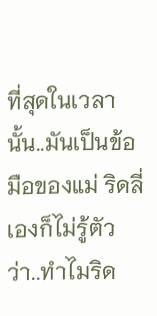ที่สุดในเวลานั้น..มันเป็นข้อมือของแม่ ริดลี่เองก็ไม่รู้ตัวว่า..ทำไมริด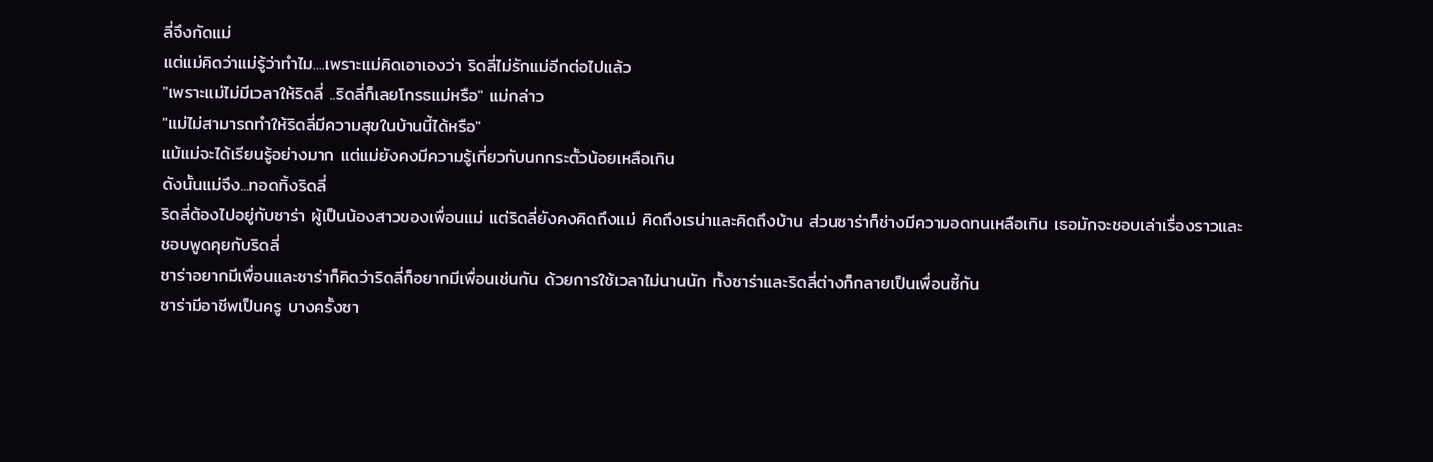ลี่จึงกัดแม่
แต่แม่คิดว่าแม่รู้ว่าทำไม....เพราะแม่คิดเอาเองว่า ริดลี่ไม่รักแม่อีกต่อไปแล้ว
"เพราะแม่ไม่มีเวลาให้ริดลี่ ..ริดลี่ก็เลยโกรธแม่หรือ" แม่กล่าว
"แม่ไม่สามารถทำให้ริดลี่มีความสุขในบ้านนี้ได้หรือ"
แม้แม่จะได้เรียนรู้อย่างมาก แต่แม่ยังคงมีความรู้เกี่ยวกับนกกระตั้วน้อยเหลือเกิน
ดังนั้นแม่จึง...ทอดทิ้งริดลี่
ริดลี่ต้องไปอยู่กับซาร่า ผู้เป็นน้องสาวของเพื่อนแม่ แต่ริดลี่ยังคงคิดถึงแม่ คิดถึงเรน่าและคิดถึงบ้าน ส่วนซาร่าก็ช่างมีความอดทนเหลือเกิน เธอมักจะชอบเล่าเรื่องราวและชอบพูดคุยกับริดลี่
ซาร่าอยากมีเพื่อนและซาร่าก็คิดว่าริดลี่ก็อยากมีเพื่อนเช่นกัน ด้วยการใช้เวลาไม่นานนัก ทั้งซาร่าและริดลี่ต่างก็กลายเป็นเพื่อนซี้กัน
ซาร่ามีอาชีพเป็นครู บางครั้งซา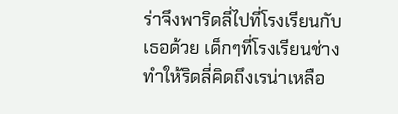ร่าจึงพาริดลี่ไปที่โรงเรียนกับเธอด้วย เด็กๆที่โรงเรียนช่างทำให้ริดลี่คิดถึงเรน่าเหลือ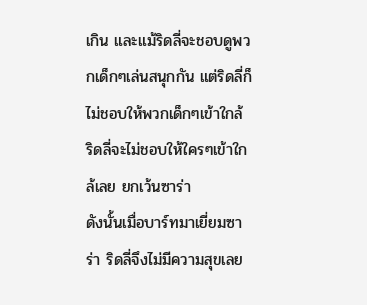เกิน และแม้ริดลี่จะชอบดูพวกเด็กๆเล่นสนุกกัน แต่ริดลี่ก็ไม่ชอบให้พวกเด็กๆเข้าใกล้ ริดลี่จะไม่ชอบให้ใครๆเข้าใกล้เลย ยกเว้นซาร่า
ดังนั้นเมื่อบาร์ทมาเยี่ยมซาร่า ริดลี่จึงไม่มีความสุขเลย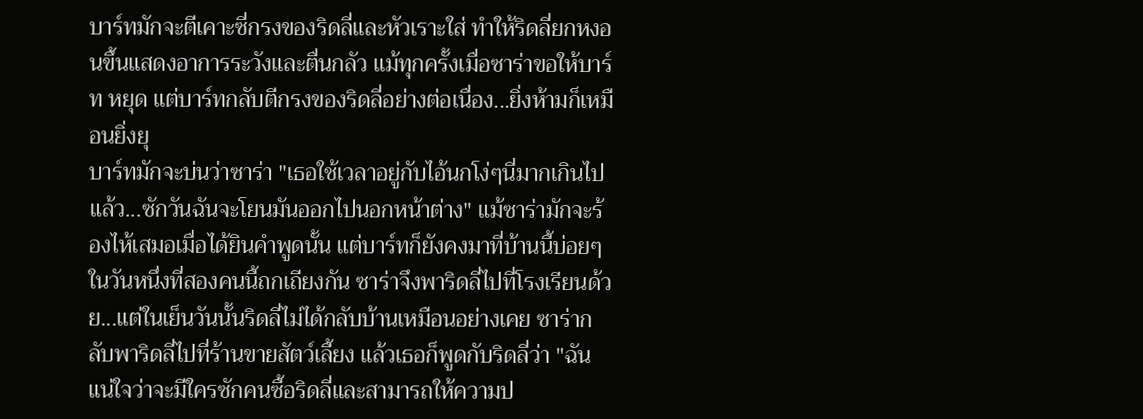บาร์ทมักจะตีเคาะซี่กรงของริดลี่และหัวเราะใส่ ทำให้ริดลี่ยกหงอนขึ้นแสดงอาการระวังและตื่นกลัว แม้ทุกครั้งเมื่อซาร่าขอให้บาร์ท หยุด แต่บาร์ทกลับตีกรงของริดลี่อย่างต่อเนื่อง...ยิ่งห้ามก็เหมือนยิ่งยุ
บาร์ทมักจะบ่นว่าซาร่า "เธอใช้เวลาอยู่กับไอ้นกโง่ๆนี่มากเกินไปแล้ว...ซักวันฉันจะโยนมันออกไปนอกหน้าต่าง" แม้ซาร่ามักจะร้องไห้เสมอเมื่อได้ยินคำพูดนั้น แต่บาร์ทก็ยังคงมาที่บ้านนี้บ่อยๆ
ในวันหนึ่งที่สองคนนี้ถกเถียงกัน ซาร่าจึงพาริดลี่ไปที่โรงเรียนด้วย...แต่ในเย็นวันนั้นริดลี่ไม่ได้กลับบ้านเหมือนอย่างเคย ซาร่ากลับพาริดลี่ไปที่ร้านขายสัตว์เลี้ยง แล้วเธอก็พูดกับริดลี่ว่า "ฉันแน่ใจว่าจะมีใครซักคนซื้อริดลี่และสามารถให้ความป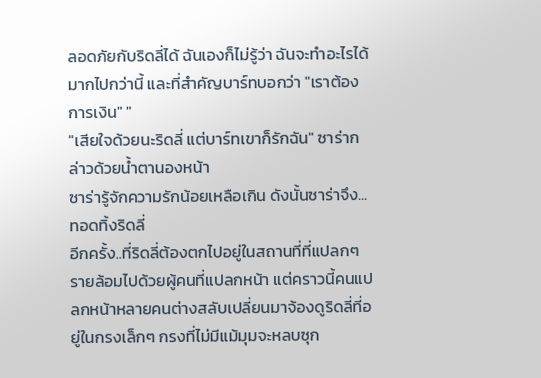ลอดภัยกับริดลี่ได้ ฉันเองก็ไม่รู้ว่า ฉันจะทำอะไรได้มากไปกว่านี้ และที่สำคัญบาร์ทบอกว่า "เราต้องการเงิน" "
"เสียใจด้วยนะริดลี่ แต่บาร์ทเขาก็รักฉัน" ซาร่ากล่าวด้วยน้ำตานองหน้า
ซาร่ารู้จักความรักน้อยเหลือเกิน ดังนั้นซาร่าจึง...ทอดทิ้งริดลี่
อีกครั้ง..ที่ริดลี่ต้องตกไปอยู่ในสถานที่ที่แปลกๆ รายล้อมไปด้วยผู้คนที่แปลกหน้า แต่คราวนี้คนแปลกหน้าหลายคนต่างสลับเปลี่ยนมาจ้องดูริดลี่ที่อยู่ในกรงเล็กๆ กรงที่ไม่มีแม้มุมจะหลบซุก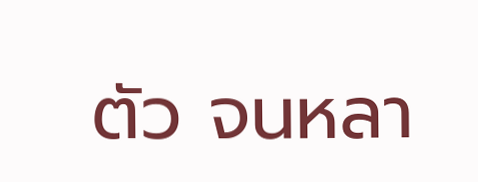ตัว จนหลา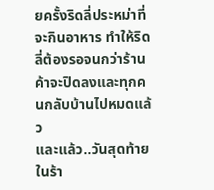ยครั้งริดลี่ประหม่าที่จะกินอาหาร ทำให้ริดลี่ต้องรอจนกว่าร้านค้าจะปิดลงและทุกคนกลับบ้านไปหมดแล้ว
และแล้ว..วันสุดท้ายในร้า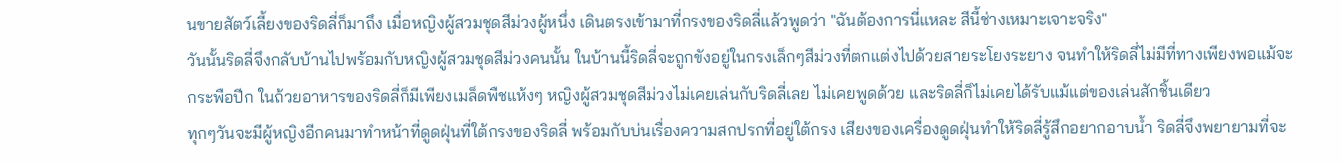นขายสัตว์เลี้ยงของริดลี่ก็มาถึง เมื่อหญิงผู้สวมชุดสีม่วงผู้หนึ่ง เดินตรงเข้ามาที่กรงของริดลี่แล้วพูดว่า "ฉันต้องการนี่แหละ สีนี้ช่างเหมาะเจาะจริง"
วันนั้นริดลี่จึงกลับบ้านไปพร้อมกับหญิงผู้สวมชุดสีม่วงคนนั้น ในบ้านนี้ริดลี่จะถูกขังอยู่ในกรงเล็กๆสีม่วงที่ตกแต่งไปด้วยสายระโยงระยาง จนทำให้ริดลี่ไม่มีที่ทางเพียงพอแม้จะกระพือปีก ในถ้วยอาหารของริดลี่ก็มีเพียงเมล็ดพืชแห้งๆ หญิงผู้สวมชุดสีม่วงไม่เคยเล่นกับริดลี่เลย ไม่เคยพูดด้วย และริดลี่ก็ไม่เคยได้รับแม้แต่ของเล่นสักชิ้นเดียว
ทุกๆวันจะมีผู้หญิงอีกคนมาทำหน้าที่ดูดฝุ่นที่ใต้กรงของริดลี่ พร้อมกับบ่นเรื่องความสกปรกที่อยู่ใต้กรง เสียงของเครื่องดูดฝุ่นทำให้ริดลี่รู้สึกอยากอาบน้ำ ริดลี่จึงพยายามที่จะ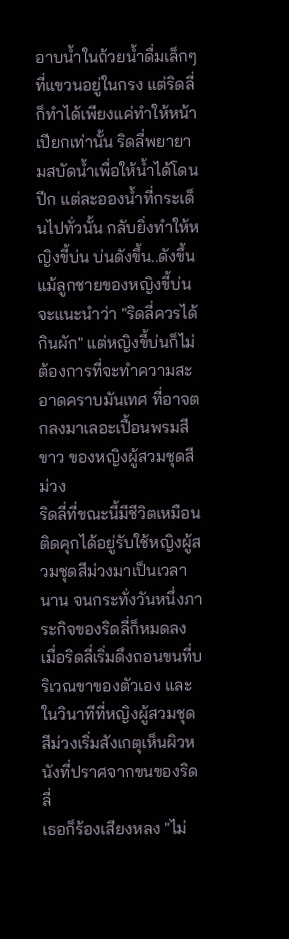อาบน้ำในถ้วยน้ำดื่มเล็กๆที่แขวนอยู่ในกรง แต่ริดลี่ก็ทำได้เพียงแค่ทำให้หน้าเปียกเท่านั้น ริดลี่พยายามสบัดน้ำเพื่อให้น้ำได้โดนปีก แต่ละอองน้ำที่กระเด็นไปทั่วนั้น กลับยิ่งทำให้หญิงขี้บ่น บ่นดังขึ้น..ดังขึ้น
แม้ลูกชายของหญิงขี้บ่นจะแนะนำว่า "ริดลี่ควรได้กินผัก" แต่หญิงขี้บ่นก็ไม่ต้องการที่จะทำความสะอาดคราบมันเทศ ที่อาจตกลงมาเลอะเปื้อนพรมสีขาว ของหญิงผู้สวมชุดสีม่วง
ริดลี่ที่ขณะนี้มีชีวิตเหมือนติดคุกได้อยู่รับใช้หญิงผู้สวมชุดสีม่วงมาเป็นเวลานาน จนกระทั่งวันหนึ่งภาระกิจของริดลี่ก็หมดลง
เมื่อริดลี่เริ่มดึงถอนขนที่บริเวณขาของตัวเอง และในวินาทีที่หญิงผู้สวมชุดสีม่วงเริ่มสังเกตุเห็นผิวหนังที่ปราศจากขนของริดลี่
เธอก็ร้องเสียงหลง "ไม่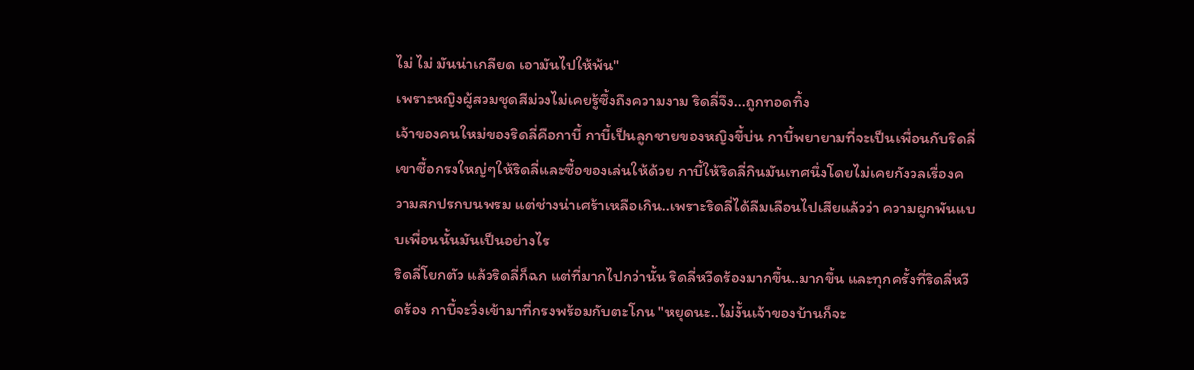ไม่ ไม่ มันน่าเกลียด เอามันไปให้พ้น"
เพราะหญิงผู้สวมชุดสีม่วงไม่เคยรู้ซึ้งถึงความงาม ริดลี่จึง...ถูกทอดทิ้ง
เจ้าของคนใหม่ของริดลี่คือกาบี้ กาบี้เป็นลูกชายของหญิงขี้บ่น กาบี้พยายามที่จะเป็นเพื่อนกับริดลี่ เขาซื้อกรงใหญ่ๆให้ริดลี่และซื้อของเล่นให้ด้วย กาบี้ให้ริดลี่กินมันเทศนึ่งโดยไม่เคยกังวลเรื่องความสกปรกบนพรม แต่ช่างน่าเศร้าเหลือเกิน..เพราะริดลี่ได้ลืมเลือนไปเสียแล้วว่า ความผูกพันแบบเพื่อนนั้นมันเป็นอย่างไร
ริดลี่โยกตัว แล้วริดลี่ก็ฉก แต่ที่มากไปกว่านั้น ริดลี่หวีดร้องมากขึ้น..มากขึ้น และทุกครั้งที่ริดลี่หวีดร้อง กาบี้จะวิ่งเข้ามาที่กรงพร้อมกับตะโกน "หยุดนะ..ไม่งั้นเจ้าของบ้านก็จะ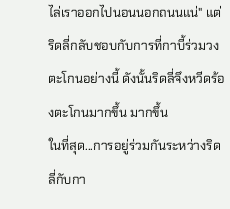ไล่เราออกไปนอนนอกถนนแน่" แต่ริดลี่กลับชอบกับการที่กาบี้ร่วมวงตะโกนอย่างนี้ ดังนั้นริดลี่จึงหวีดร้องตะโกนมากขึ้น มากขึ้น
ในที่สุด...การอยู่ร่วมกันระหว่างริดลี่กับกา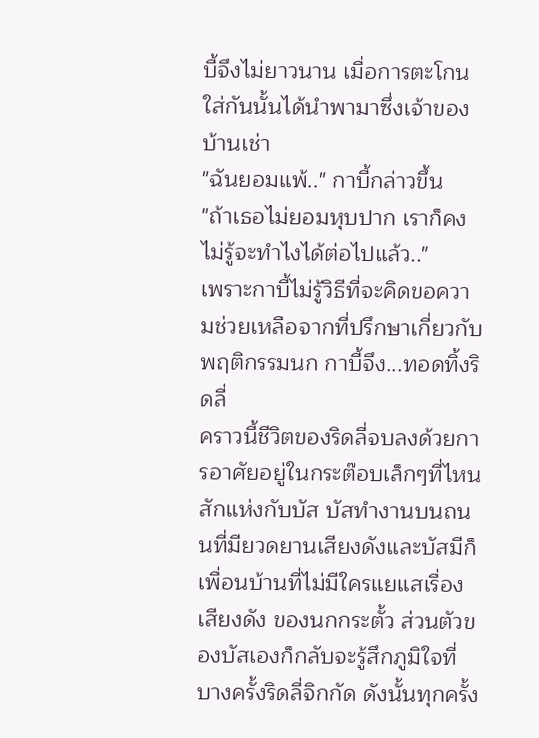บี้จึงไม่ยาวนาน เมื่อการตะโกนใส่กันนั้นได้นำพามาซึ่งเจ้าของบ้านเช่า
"ฉันยอมแพ้.." กาบี้กล่าวขึ้น
"ถ้าเธอไม่ยอมหุบปาก เราก็คงไม่รู้จะทำไงได้ต่อไปแล้ว.."
เพราะกาบี้ไม่รู้วิธีที่จะคิดขอความช่วยเหลือจากที่ปรึกษาเกี่ยวกับพฤติกรรมนก กาบี้จึง...ทอดทิ้งริดลี่
คราวนี้ชีวิตของริดลี่จบลงด้วยการอาศัยอยู่ในกระต๊อบเล็กๆที่ไหนสักแห่งกับบัส บัสทำงานบนถนนที่มียวดยานเสียงดังและบัสมีก็เพื่อนบ้านที่ไม่มีใครแยแสเรื่องเสียงดัง ของนกกระตั้ว ส่วนตัวของบัสเองก็กลับจะรู้สึกภูมิใจที่บางครั้งริดลี่จิกกัด ดังนั้นทุกครั้ง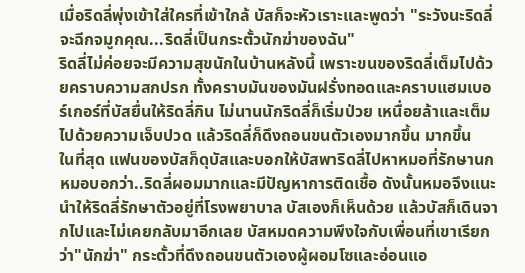เมื่อริดลี่พุ่งเข้าใส่ใครที่เข้าใกล้ บัสก็จะหัวเราะและพูดว่า "ระวังนะริดลี่จะฉีกจมูกคุณ...ริดลี่เป็นกระตั้วนักฆ่าของฉัน"
ริดลี่ไม่ค่อยจะมีความสุขนักในบ้านหลังนี้ เพราะขนของริดลี่เต็มไปด้วยคราบความสกปรก ทั้งคราบมันของมันฝรั่งทอดและคราบแฮมเบอร์เกอร์ที่บัสยื่นให้ริดลี่กิน ไม่นานนักริดลี่ก็เริ่มป่วย เหนื่อยล้าและเต็มไปด้วยความเจ็บปวด แล้วริดลี่ก็ดึงถอนขนตัวเองมากขึ้น มากขึ้น
ในที่สุด แฟนของบัสก็ดุบัสและบอกให้บัสพาริดลี่ไปหาหมอที่รักษานก
หมอบอกว่า..ริดลี่ผอมมากและมีปัญหาการติดเชื้อ ดังนั้นหมอจึงแนะนำให้ริดลี่รักษาตัวอยู่ที่โรงพยาบาล บัสเองก็เห็นด้วย แล้วบัสก็เดินจากไปและไม่เคยกลับมาอีกเลย บัสหมดความพึงใจกับเพื่อนที่เขาเรียกว่า"นักฆ่า" กระตั้วที่ดึงถอนขนตัวเองผู้ผอมโซและอ่อนแอ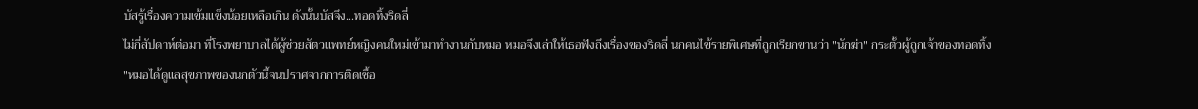บัสรู้เรื่องความเข้มแข็งน้อยเหลือเกิน ดังนั้นบัสจึง...ทอดทิ้งริดลี่
ไม่กี่สัปดาห์ต่อมา ที่โรงพยาบาลได้ผู้ช่วยสัตวแพทย์หญิงคนใหม่เข้ามาทำงานกับหมอ หมอจึงเล่าให้เธอฟังถึงเรื่องของริดลี่ นกคนไข้รายพิเศษที่ถูกเรียกขานว่า "นักฆ่า" กระตั้วผู้ถูกเจ้าของทอดทิ้ง
"หมอได้ดูแลสุขภาพของนกตัวนี้จนปราศจากการติดเชื้อ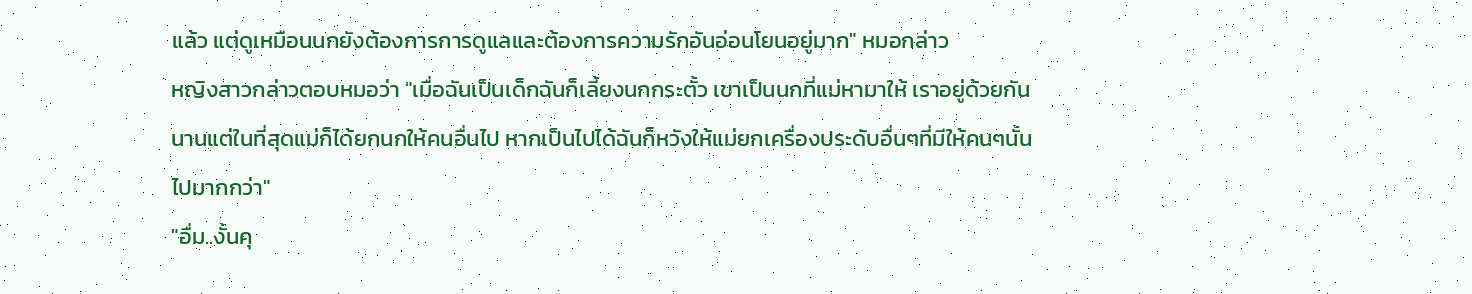แล้ว แต่ดูเหมือนนกยังต้องการการดูแลและต้องการความรักอันอ่อนโยนอยู่มาก" หมอกล่าว
หญิงสาวกล่าวตอบหมอว่า "เมื่อฉันเป็นเด็กฉันก็เลี้ยงนกกระตั้ว เขาเป็นนกที่แม่หามาให้ เราอยู่ด้วยกันนานแต่ในที่สุดแม่ก็ได้ยกนกให้คนอื่นไป หากเป็นไปได้ฉันก็หวังให้แม่ยกเครื่องประดับอื่นๆที่มีให้คนๆนั้นไปมากกว่า"
"อื่ม..งั้นคุ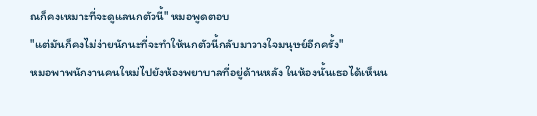ณก็คงเหมาะที่จะดูแลนกตัวนี้" หมอพูดตอบ
"แต่มันก็คงไม่ง่ายนักนะที่จะทำให้นกตัวนี้กลับมาวางใจมนุษย์อีกครั้ง"
หมอพาพนักงานคนใหม่ไปยังห้องพยาบาลที่อยู่ด้านหลัง ในห้องนั้นเธอได้เห็นน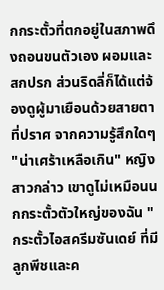กกระตั้วที่ตกอยู่ในสภาพดึงถอนขนตัวเอง ผอมและสกปรก ส่วนริดลี่ก็ได้แต่จ้องดูผู้มาเยือนด้วยสายตาที่ปราศ จากความรู้สึกใดๆ
"น่าเศร้าเหลือเกิน" หญิงสาวกล่าว เขาดูไม่เหมือนนกกระตั้วตัวใหญ่ของฉัน "กระตั้วไอสครีมซันเดย์ ที่มีลูกพีชและค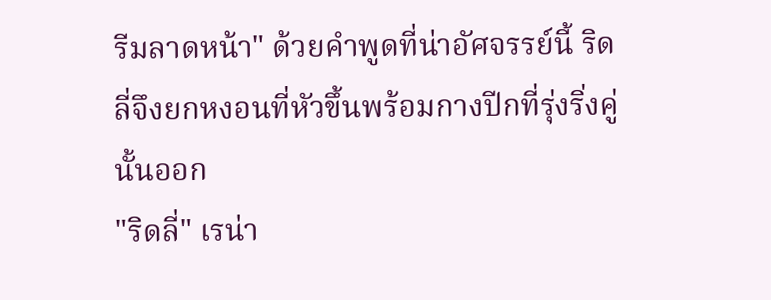รีมลาดหน้า" ด้วยคำพูดที่น่าอัศจรรย์นี้ ริดลี่จึงยกหงอนที่หัวขึ้นพร้อมกางปีกที่รุ่งริ่งคู่นั้นออก
"ริดลี่" เรน่า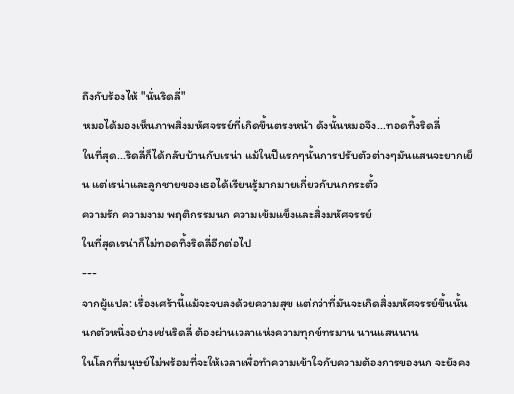ถึงกับร้องไห้ "นั่นริดลี่"
หมอได้มองเห็นภาพสิ่งมหัศจรรย์ที่เกิดขึ้นตรงหน้า ดังนั้นหมอจึง...ทอดทิ้งริดลี่
ในที่สุด...ริดลี่ก็ได้กลับบ้านกับเรน่า แม้ในปีแรกๆนั้นการปรับตัวต่างๆมันแสนจะยากเย็น แต่เรน่าและลูกชายของเธอได้เรียนรู้มากมายเกี่ยวกับนกกระตั้ว
ความรัก ความงาม พฤติกรรมนก ความเข้มแข็งและสิ่งมหัศจรรย์
ในที่สุดเรน่าก็ไม่ทอดทิ้งริดลี่อีกต่อไป
---
จากผู้แปล: เรื่องเศร้านี้แม้จะจบลงด้วยความสุข แต่กว่าที่มันจะเกิดสิ่งมหัศจรรย์ขึ้นนั้น นกตัวหนึ่งอย่างเช่นริดลี่ ต้องผ่านเวลาแห่งความทุกข์ทรมาน นานแสนนาน
ในโลกที่มนุษย์ไม่พร้อมที่จะให้เวลาเพื่อทำความเข้าใจกับความต้องการของนก จะยังคง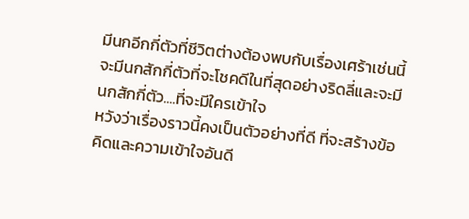มีนกอีกกี่ตัวที่ชีวิตต่างต้องพบกับเรื่องเศร้าเช่นนี้ จะมีนกสักกี่ตัวที่จะโชคดีในที่สุดอย่างริดลี่และจะมีนกสักกี่ตัว....ที่จะมีใครเข้าใจ
หวังว่าเรื่องราวนี้คงเป็นตัวอย่างที่ดี ที่จะสร้างข้อคิดและความเข้าใจอันดี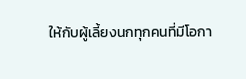ให้กับผู้เลี้ยงนกทุกคนที่มีโอกา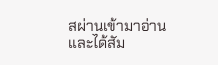สผ่านเข้ามาอ่านและได้สัม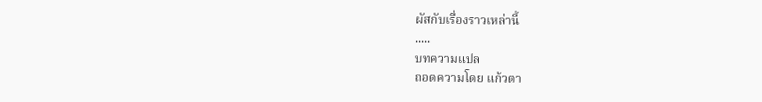ผัสกับเรื่องราวเหล่านี้
.....
บทความแปล
ถอดความโดย แก้วตา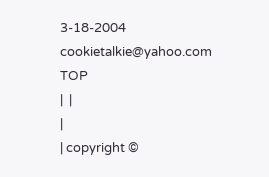3-18-2004
cookietalkie@yahoo.com
TOP
|  |
|
| copyright ©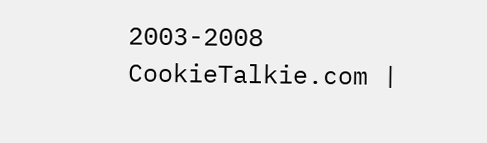2003-2008 CookieTalkie.com |